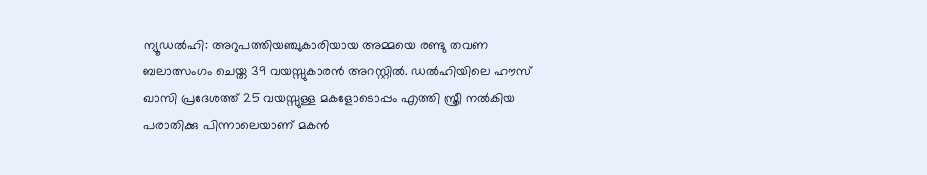ന്യൂഡൽഹി: അറുപത്തിയഞ്ചുകാരിയായ അമ്മയെ രണ്ടു തവണ ബലാത്സംഗം ചെയ്ത 39 വയസ്സുകാരൻ അറസ്റ്റിൽ. ഡൽഹിയിലെ ഹൗസ് ഖാസി പ്രദേശത്ത് 25 വയസ്സുള്ള മകളോടൊപ്പം എത്തി സ്ത്രീ നൽകിയ പരാതിക്കു പിന്നാലെയാണ് മകൻ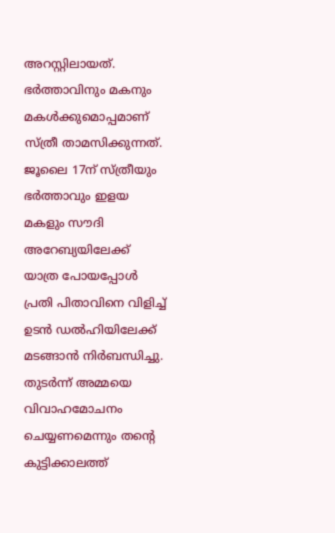അറസ്റ്റിലായത്. ഭർത്താവിനും മകനും മകൾക്കുമൊപ്പമാണ് സ്ത്രീ താമസിക്കുന്നത്.
ജൂലൈ 17ന് സ്ത്രീയും ഭർത്താവും ഇളയ മകളും സൗദി അറേബ്യയിലേക്ക് യാത്ര പോയപ്പോൾ പ്രതി പിതാവിനെ വിളിച്ച് ഉടൻ ഡൽഹിയിലേക്ക് മടങ്ങാൻ നിർബന്ധിച്ചു. തുടർന്ന് അമ്മയെ വിവാഹമോചനം ചെയ്യണമെന്നും തന്റെ കുട്ടിക്കാലത്ത്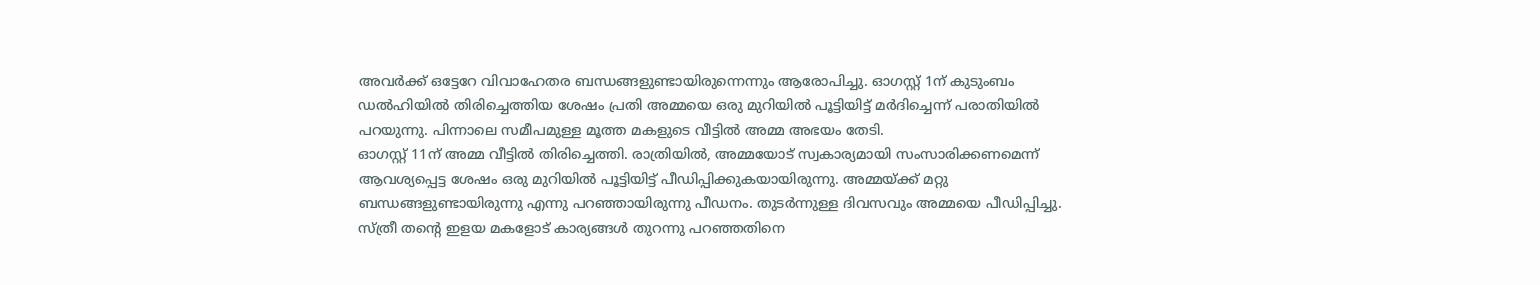അവർക്ക് ഒട്ടേറേ വിവാഹേതര ബന്ധങ്ങളുണ്ടായിരുന്നെന്നും ആരോപിച്ചു. ഓഗസ്റ്റ് 1ന് കുടുംബം ഡൽഹിയിൽ തിരിച്ചെത്തിയ ശേഷം പ്രതി അമ്മയെ ഒരു മുറിയിൽ പൂട്ടിയിട്ട് മർദിച്ചെന്ന് പരാതിയിൽ പറയുന്നു. പിന്നാലെ സമീപമുള്ള മൂത്ത മകളുടെ വീട്ടിൽ അമ്മ അഭയം തേടി.
ഓഗസ്റ്റ് 11ന് അമ്മ വീട്ടിൽ തിരിച്ചെത്തി. രാത്രിയിൽ, അമ്മയോട് സ്വകാര്യമായി സംസാരിക്കണമെന്ന് ആവശ്യപ്പെട്ട ശേഷം ഒരു മുറിയിൽ പൂട്ടിയിട്ട് പീഡിപ്പിക്കുകയായിരുന്നു. അമ്മയ്ക്ക് മറ്റു ബന്ധങ്ങളുണ്ടായിരുന്നു എന്നു പറഞ്ഞായിരുന്നു പീഡനം. തുടർന്നുള്ള ദിവസവും അമ്മയെ പീഡിപ്പിച്ചു. സ്ത്രീ തന്റെ ഇളയ മകളോട് കാര്യങ്ങൾ തുറന്നു പറഞ്ഞതിനെ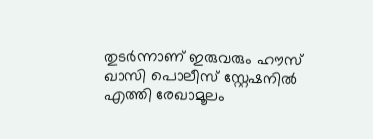തുടർന്നാണ് ഇരുവരും ഹൗസ് ഖാസി പൊലീസ് സ്റ്റേഷനിൽ എത്തി രേഖാമൂലം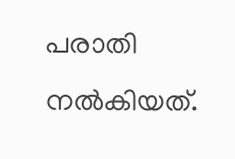പരാതി നൽകിയത്.